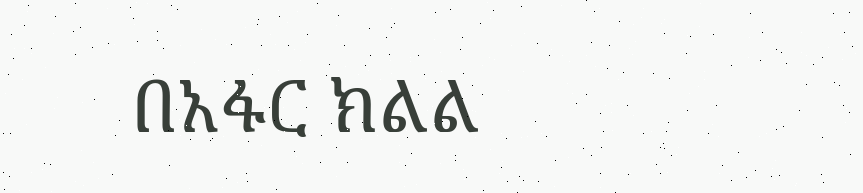በአፋር ክልል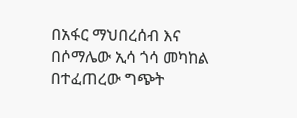በአፋር ማህበረሰብ እና በሶማሌው ኢሳ ጎሳ መካከል በተፈጠረው ግጭት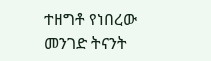ተዘግቶ የነበረው መንገድ ትናንት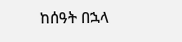ከሰዓት በኋላ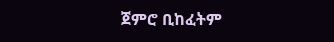ጀምሮ ቢከፈትም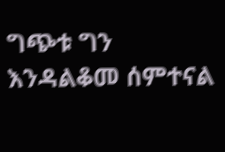ግጭቱ ግን እንዳልቆመ ሰምተናል